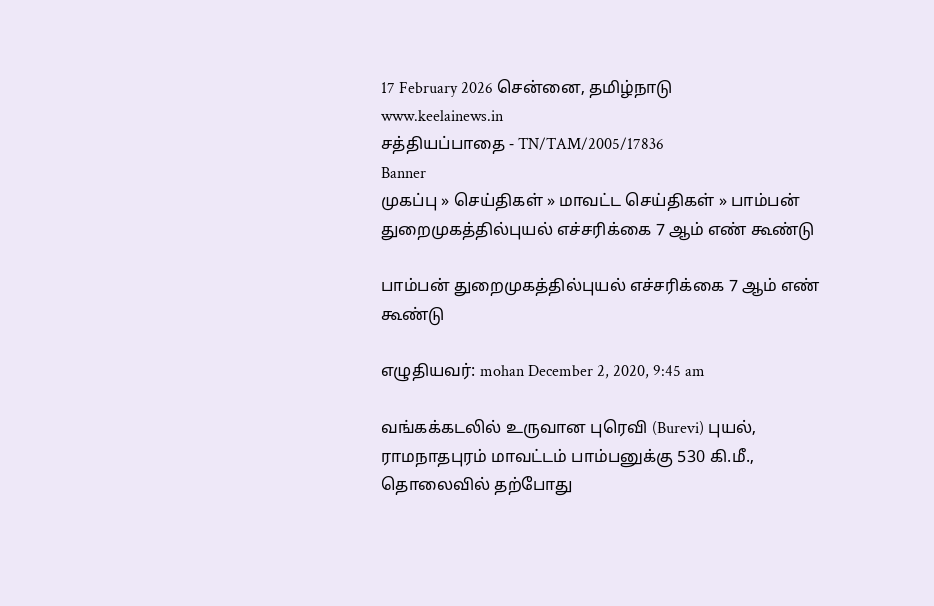17 February 2026 சென்னை, தமிழ்நாடு
www.keelainews.in
சத்தியப்பாதை - TN/TAM/2005/17836
Banner
முகப்பு » செய்திகள் » மாவட்ட செய்திகள் » பாம்பன் துறைமுகத்தில்புயல் எச்சரிக்கை 7 ஆம் எண் கூண்டு

பாம்பன் துறைமுகத்தில்புயல் எச்சரிக்கை 7 ஆம் எண் கூண்டு

எழுதியவர்: mohan December 2, 2020, 9:45 am

வங்கக்கடலில் உருவான புரெவி (Burevi) புயல், ராமநாதபுரம் மாவட்டம் பாம்பனுக்கு 530 கி.மீ., தொலைவில் தற்போது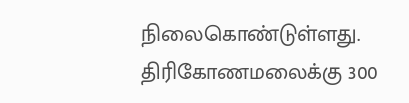நிலைகொண்டுள்ளது. திரிகோணமலைக்கு 300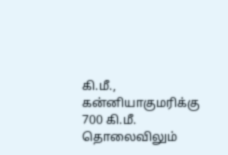கி.மீ., கன்னியாகுமரிக்கு 700 கி.மீ. தொலைவிலும்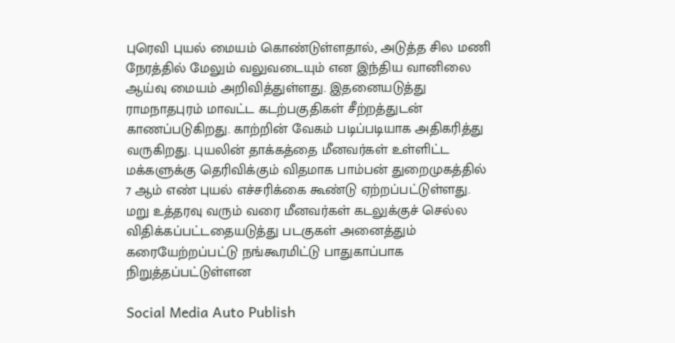புரெவி புயல் மையம் கொண்டுள்ளதால், அடுத்த சில மணி நேரத்தில் மேலும் வலுவடையும் என இந்திய வானிலை ஆய்வு மையம் அறிவித்துள்ளது. இதனையடுத்து ராமநாதபுரம் மாவட்ட கடற்பகுதிகள் சீற்றத்துடன் காணப்படுகிறது. காற்றின் வேகம் படிப்படியாக அதிகரித்து வருகிறது. புயலின் தாக்கத்தை மீனவர்கள் உள்ளிட்ட மக்களுக்கு தெரிவிக்கும் விதமாக பாம்பன் துறைமுகத்தில் 7 ஆம் எண் புயல் எச்சரிக்கை கூண்டு ஏற்றப்பட்டுள்ளது. மறு உத்தரவு வரும் வரை மீனவர்கள் கடலுக்குச் செல்ல விதிக்கப்பட்டதையடுத்து படகுகள் அனைத்தும் கரையேற்றப்பட்டு நங்கூரமிட்டு பாதுகாப்பாக நிறுத்தப்பட்டுள்ளன

Social Media Auto Publish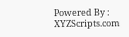Powered By : XYZScripts.com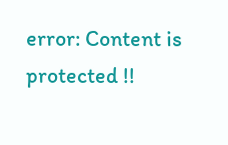error: Content is protected !!